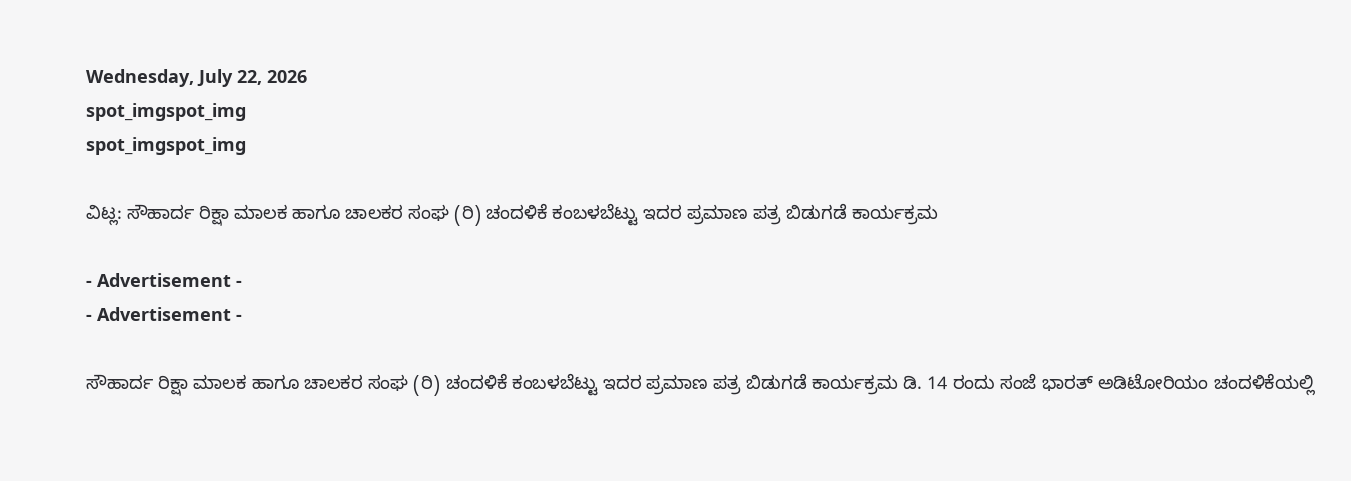Wednesday, July 22, 2026
spot_imgspot_img
spot_imgspot_img

ವಿಟ್ಲ: ಸೌಹಾರ್ದ ರಿಕ್ಷಾ ಮಾಲಕ ಹಾಗೂ ಚಾಲಕರ ಸಂಘ (ರಿ) ಚಂದಳಿಕೆ ಕಂಬಳಬೆಟ್ಟು ಇದರ ಪ್ರಮಾಣ ಪತ್ರ ಬಿಡುಗಡೆ ಕಾರ್ಯಕ್ರಮ

- Advertisement -
- Advertisement -

ಸೌಹಾರ್ದ ರಿಕ್ಷಾ ಮಾಲಕ ಹಾಗೂ ಚಾಲಕರ ಸಂಘ (ರಿ) ಚಂದಳಿಕೆ ಕಂಬಳಬೆಟ್ಟು ಇದರ ಪ್ರಮಾಣ ಪತ್ರ ಬಿಡುಗಡೆ ಕಾರ್ಯಕ್ರಮ ಡಿ. 14 ರಂದು ಸಂಜೆ ಭಾರತ್‌ ಅಡಿಟೋರಿಯಂ ಚಂದಳಿಕೆಯಲ್ಲಿ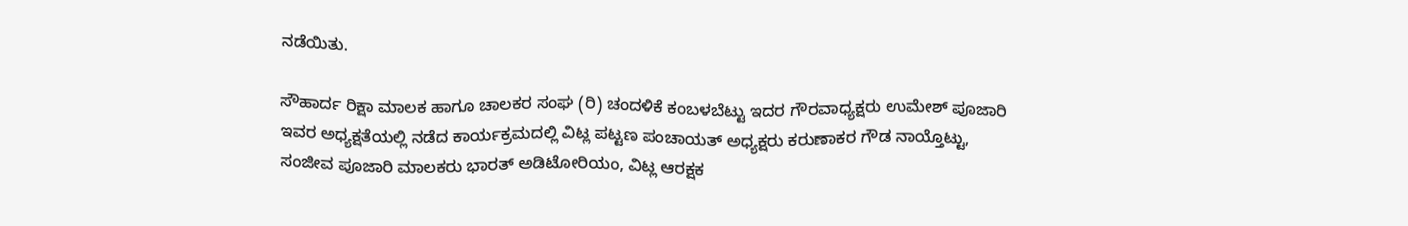ನಡೆಯಿತು.

ಸೌಹಾರ್ದ ರಿಕ್ಷಾ ಮಾಲಕ ಹಾಗೂ ಚಾಲಕರ ಸಂಘ (ರಿ) ಚಂದಳಿಕೆ ಕಂಬಳಬೆಟ್ಟು ಇದರ ಗೌರವಾಧ್ಯಕ್ಷರು ಉಮೇಶ್‌ ಪೂಜಾರಿ ಇವರ ಅಧ್ಯಕ್ಷತೆಯಲ್ಲಿ ನಡೆದ ಕಾರ್ಯಕ್ರಮದಲ್ಲಿ ವಿಟ್ಲ ಪಟ್ಟಣ ಪಂಚಾಯತ್‌ ಅಧ್ಯಕ್ಷರು ಕರುಣಾಕರ ಗೌಡ ನಾಯ್ತೊಟ್ಟು, ಸಂಜೀವ ಪೂಜಾರಿ ಮಾಲಕರು ಭಾರತ್‌ ಅಡಿಟೋರಿಯಂ, ವಿಟ್ಲ ಆರಕ್ಷಕ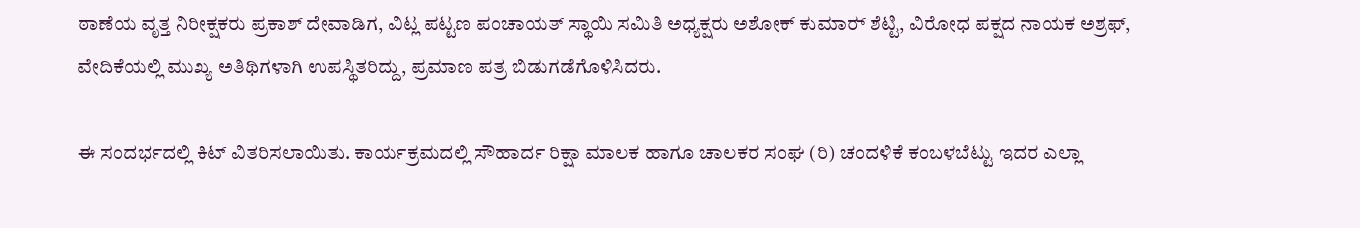ಠಾಣೆಯ ವೃತ್ತ ನಿರೀಕ್ಷಕರು ಪ್ರಕಾಶ್‌ ದೇವಾಡಿಗ, ವಿಟ್ಲ ಪಟ್ಟಣ ಪಂಚಾಯತ್‌ ಸ್ಥಾಯಿ ಸಮಿತಿ ಅಧ್ಯಕ್ಷರು ಅಶೋಕ್‌ ಕುಮಾರ್‍ ಶೆಟ್ಟಿ, ವಿರೋಧ ಪಕ್ಷದ ನಾಯಕ ಅಶ್ರಫ್‌, ವೇದಿಕೆಯಲ್ಲಿ ಮುಖ್ಯ ಅತಿಥಿಗಳಾಗಿ ಉಪಸ್ಥಿತರಿದ್ದು, ಪ್ರಮಾಣ ಪತ್ರ ಬಿಡುಗಡೆಗೊಳಿಸಿದರು.

ಈ ಸಂದರ್ಭದಲ್ಲಿ ಕಿಟ್‌ ವಿತರಿಸಲಾಯಿತು. ಕಾರ್ಯಕ್ರಮದಲ್ಲಿ ಸೌಹಾರ್ದ ರಿಕ್ಷಾ ಮಾಲಕ ಹಾಗೂ ಚಾಲಕರ ಸಂಘ (ರಿ) ಚಂದಳಿಕೆ ಕಂಬಳಬೆಟ್ಟು ಇದರ ಎಲ್ಲಾ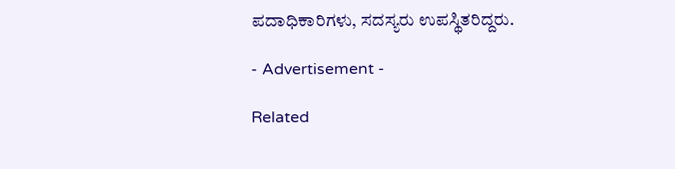ಪದಾಧಿಕಾರಿಗಳು, ಸದಸ್ಯರು ಉಪಸ್ಥಿತರಿದ್ದರು.

- Advertisement -

Related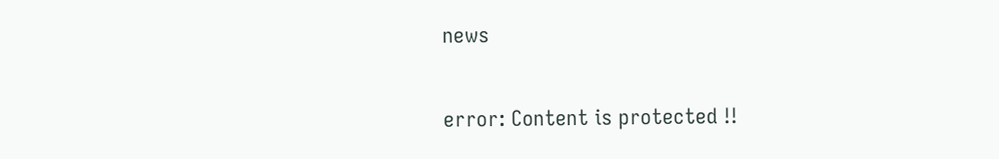news

error: Content is protected !!